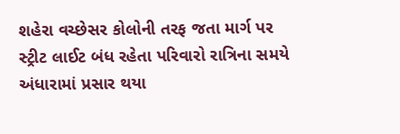શહેરા વચ્છેસર કોલોની તરફ જતા માર્ગ પર સ્ટ્રીટ લાઈટ બંધ રહેતા પરિવારો રાત્રિના સમયે અંધારામાં પ્રસાર થયા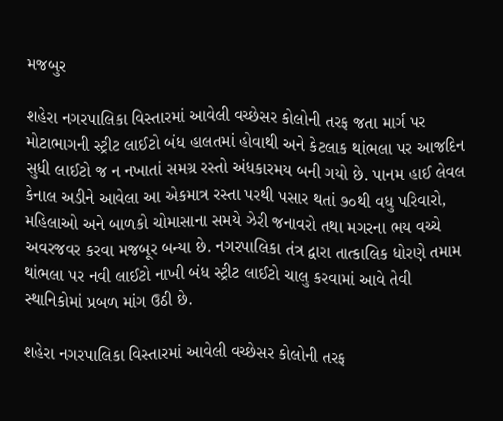મજબુર

શહેરા નગરપાલિકા વિસ્તારમાં આવેલી વચ્છેસર કોલોની તરફ જતા માર્ગ પર મોટાભાગની સ્ટ્રીટ લાઈટો બંધ હાલતમાં હોવાથી અને કેટલાક થાંભલા પર આજદિન સુધી લાઈટો જ ન નખાતાં સમગ્ર રસ્તો અંધકારમય બની ગયો છે. પાનમ હાઈ લેવલ કેનાલ અડીને આવેલા આ એકમાત્ર રસ્તા પરથી પસાર થતાં ૭૦થી વધુ પરિવારો, મહિલાઓ અને બાળકો ચોમાસાના સમયે ઝેરી જનાવરો તથા મગરના ભય વચ્ચે અવરજવર કરવા મજબૂર બન્યા છે. નગરપાલિકા તંત્ર દ્વારા તાત્કાલિક ધોરણે તમામ થાંભલા પર નવી લાઈટો નાખી બંધ સ્ટ્રીટ લાઈટો ચાલુ કરવામાં આવે તેવી સ્થાનિકોમાં પ્રબળ માંગ ઉઠી છે.

શહેરા નગરપાલિકા વિસ્તારમાં આવેલી વચ્છેસર કોલોની તરફ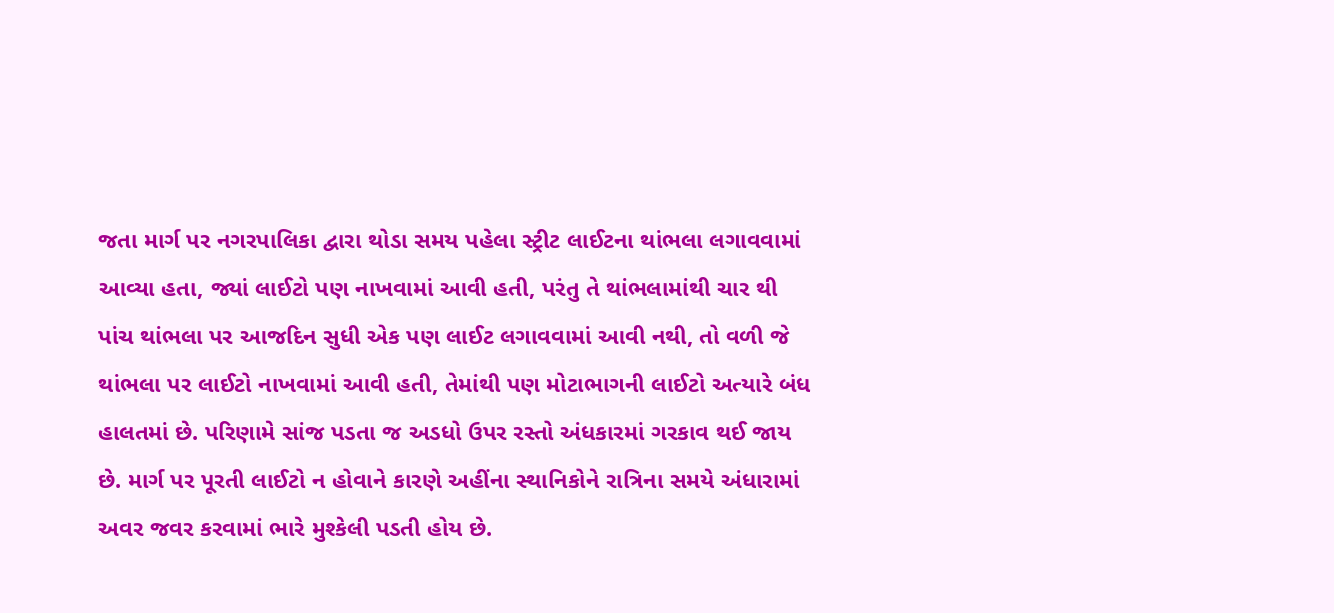જતા માર્ગ પર નગરપાલિકા દ્વારા થોડા સમય પહેલા સ્ટ્રીટ લાઈટના થાંભલા લગાવવામાં આવ્યા હતા, જ્યાં લાઈટો પણ નાખવામાં આવી હતી, પરંતુ તે થાંભલામાંથી ચાર થી પાંચ થાંભલા પર આજદિન સુધી એક પણ લાઈટ લગાવવામાં આવી નથી, તો વળી જે થાંભલા પર લાઈટો નાખવામાં આવી હતી, તેમાંથી પણ મોટાભાગની લાઈટો અત્યારે બંધ હાલતમાં છે. પરિણામે સાંજ પડતા જ અડધો ઉપર રસ્તો અંધકારમાં ગરકાવ થઈ જાય છે. માર્ગ પર પૂરતી લાઈટો ન હોવાને કારણે અહીંના સ્થાનિકોને રાત્રિના સમયે અંધારામાં અવર જવર કરવામાં ભારે મુશ્કેલી પડતી હોય છે.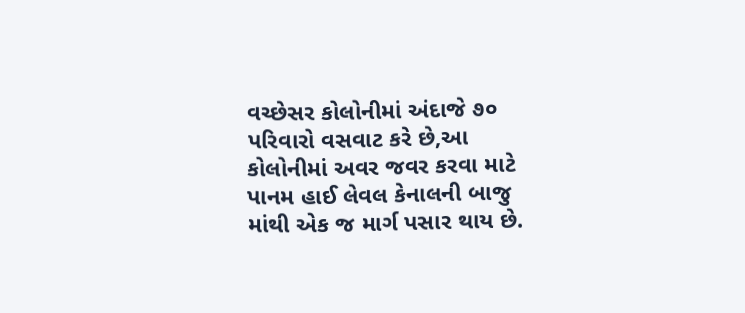વચ્છેસર કોલોનીમાં અંદાજે ૭૦ પરિવારો વસવાટ કરે છે,આ કોલોનીમાં અવર જવર કરવા માટે પાનમ હાઈ લેવલ કેનાલની બાજુ માંથી એક જ માર્ગ પસાર થાય છે.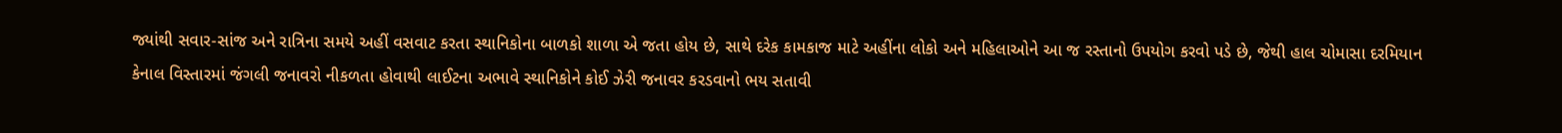જ્યાંથી સવાર-સાંજ અને રાત્રિના સમયે અહીં વસવાટ કરતા સ્થાનિકોના બાળકો શાળા એ જતા હોય છે, સાથે દરેક કામકાજ માટે અહીંના લોકો અને મહિલાઓને આ જ રસ્તાનો ઉપયોગ કરવો પડે છે, જેથી હાલ ચોમાસા દરમિયાન કેનાલ વિસ્તારમાં જંગલી જનાવરો નીકળતા હોવાથી લાઈટના અભાવે સ્થાનિકોને કોઈ ઝેરી જનાવર કરડવાનો ભય સતાવી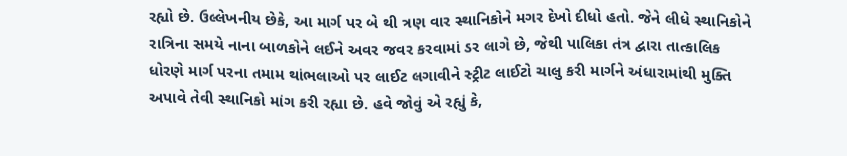રહ્યો છે. ઉલ્લેખનીય છેકે, આ માર્ગ પર બે થી ત્રણ વાર સ્થાનિકોને મગર દેખો દીધો હતો. જેને લીધે સ્થાનિકોને રાત્રિના સમયે નાના બાળકોને લઈને અવર જવર કરવામાં ડર લાગે છે, જેથી પાલિકા તંત્ર દ્વારા તાત્કાલિક ધોરણે માર્ગ પરના તમામ થાંભલાઓ પર લાઈટ લગાવીને સ્ટ્રીટ લાઈટો ચાલુ કરી માર્ગને અંધારામાંથી મુક્તિ અપાવે તેવી સ્થાનિકો માંગ કરી રહ્યા છે. હવે જોવું એ રહ્યું કે,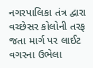નગરપાલિકા તંત્ર દ્વારા વચ્છેસર કોલોની તરફ જતા માર્ગ પર લાઈટ વગરના ઉભેલા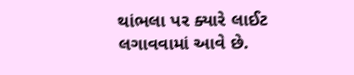થાંભલા પર ક્યારે લાઈટ લગાવવામાં આવે છે.